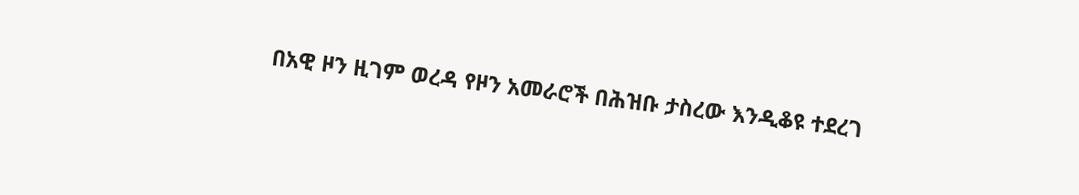በአዊ ዞን ዚገም ወረዳ የዞን አመራሮች በሕዝቡ ታስረው እንዲቆዩ ተደረገ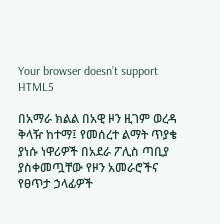Your browser doesn’t support HTML5

በአማራ ክልል በአዊ ዞን ዚገም ወረዳ ቅላዥ ከተማ፤ የመሰረተ ልማት ጥያቄ ያነሱ ነዋሪዎች በአደራ ፖሊስ ጣቢያ ያስቀመጧቸው የዞን አመራሮችና የፀጥታ ኃላፊዎች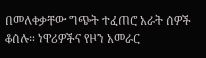በመለቀቃቸው ግጭት ተፈጠሮ አራት ሰዎች ቆሰሉ። ነዋሪዎችና የዞን አመራር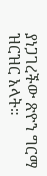ያነጋገረችው ጽዮን ግርማ ዝርዝር አላት።